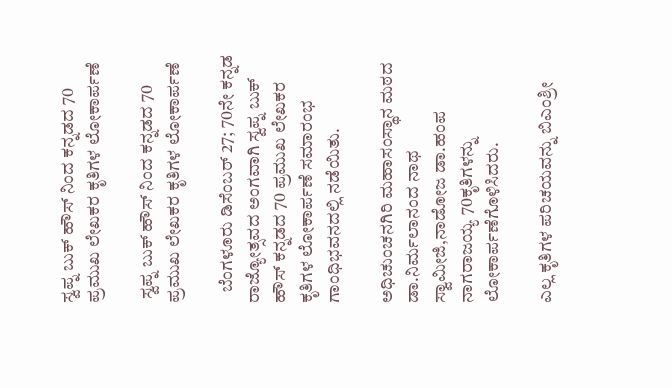ಸ್ವಪ್ನ ಬುಕ್ ಹೌಸ್ ನಿಂದ ಕನ್ನಡದ 70 ಪ್ರಮುಖ ಲೇಖಕರ ಕೃತಿಗಳ ಲೋಕಾರ್ಪಣೆ

 ಸ್ವಪ್ನ ಬುಕ್ ಹೌಸ್ ನಿಂದ ಕನ್ನಡದ 70 ಪ್ರಮುಖ ಲೇಖಕರ ಕೃತಿಗಳ ಲೋಕಾರ್ಪಣೆ

   ಬೆಂಗಳೂರು ಡಿಸೆಂಬರ್ 27; 70ನೇ ಕನ್ನಡ ರಾಜ್ಯೋತ್ಸವದ ಅಂಗವಾಗಿ ಸ್ವಪ್ನ ಬುಕ್ ಹೌಸ್ ಕನ್ನಡದ 70 ಪ್ರಮುಖ ಲೇಖಕರ ಕೃತಿಗಳ ಲೋಕಾರ್ಪಣೆ ಸಮಾರಂಭ ಗಾಂಧಿಭವನದಲ್ಲಿ ನಡೆಯಿತು.

ಅಧಿಚುಂಚನಗಿರಿ ಮಹಾಸಂಸ್ಥಾನ ಮಠದ ಡಾ.ನಿರ್ಮಲಾನಂದ ನಾಥ ಸ್ವಾಮೀಜಿ,ನಾಡೋಜ ಡಾ.ಹಂಪ ನಾಗರಾಜಯ್ಯ 70ಕೃತಿಗಳನ್ನು ಲೋಕಾರ್ಪಣೆಗೊಳಿಸಿದರು.

ಎಲ್ಲ ಕೃತಿಗಳ ಪರಿಚಯವನ್ನು ಬಿಎಂಶ್ರೀ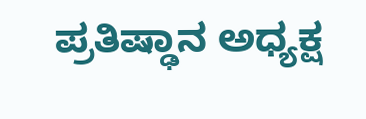ಪ್ರತಿಷ್ಢಾನ ಅಧ್ಯಕ್ಷ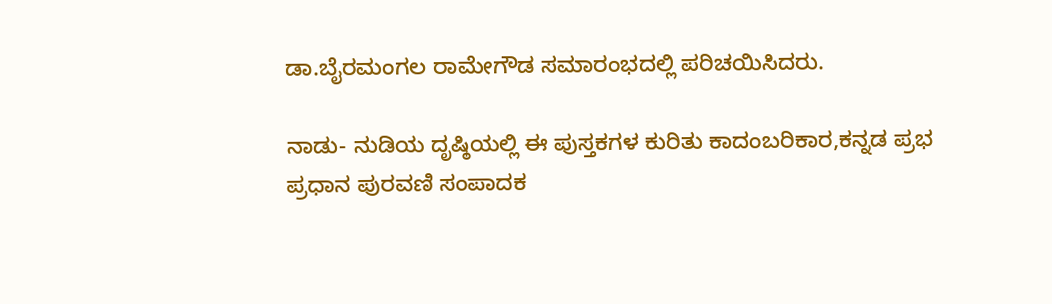ಡಾ.ಬೈರಮಂಗಲ ರಾಮೇಗೌಡ ಸಮಾರಂಭದಲ್ಲಿ ಪರಿಚಯಿಸಿದರು.

ನಾಡು- ನುಡಿಯ ದೃಷ್ಠಿಯಲ್ಲಿ ಈ ಪುಸ್ತಕಗಳ ಕುರಿತು ಕಾದಂಬರಿಕಾರ,ಕನ್ನಡ ಪ್ರಭ ಪ್ರಧಾನ ಪುರವಣಿ ಸಂಪಾದಕ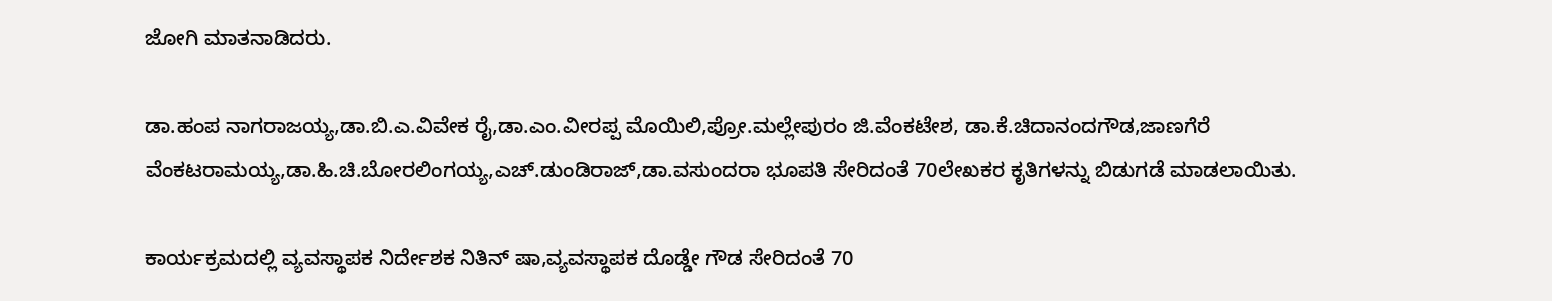ಜೋಗಿ ಮಾತನಾಡಿದರು.

ಡಾ.ಹಂಪ ನಾಗರಾಜಯ್ಯ,ಡಾ.ಬಿ.ಎ.ವಿವೇಕ ರೈ,ಡಾ.ಎಂ.ವೀರಪ್ಪ ಮೊಯಿಲಿ,ಪ್ರೋ.ಮಲ್ಲೇಪುರಂ ಜಿ.ವೆಂಕಟೇಶ, ಡಾ.ಕೆ.ಚಿದಾನಂದಗೌಡ,ಜಾಣಗೆರೆ ವೆಂಕಟರಾಮಯ್ಯ,ಡಾ.ಹಿ.ಚಿ.ಬೋರಲಿಂಗಯ್ಯ,ಎಚ್.ಡುಂಡಿರಾಜ್,ಡಾ.ವಸುಂದರಾ ಭೂಪತಿ ಸೇರಿದಂತೆ 70ಲೇಖಕರ ಕೃತಿಗಳನ್ನು ಬಿಡುಗಡೆ ಮಾಡಲಾಯಿತು.

ಕಾರ್ಯಕ್ರಮದಲ್ಲಿ ವ್ಯವಸ್ಥಾಪಕ ನಿರ್ದೇಶಕ ನಿತಿನ್ ಷಾ,ವ್ಯವಸ್ಥಾಪಕ ದೊಡ್ಡೇ ಗೌಡ ಸೇರಿದಂತೆ 70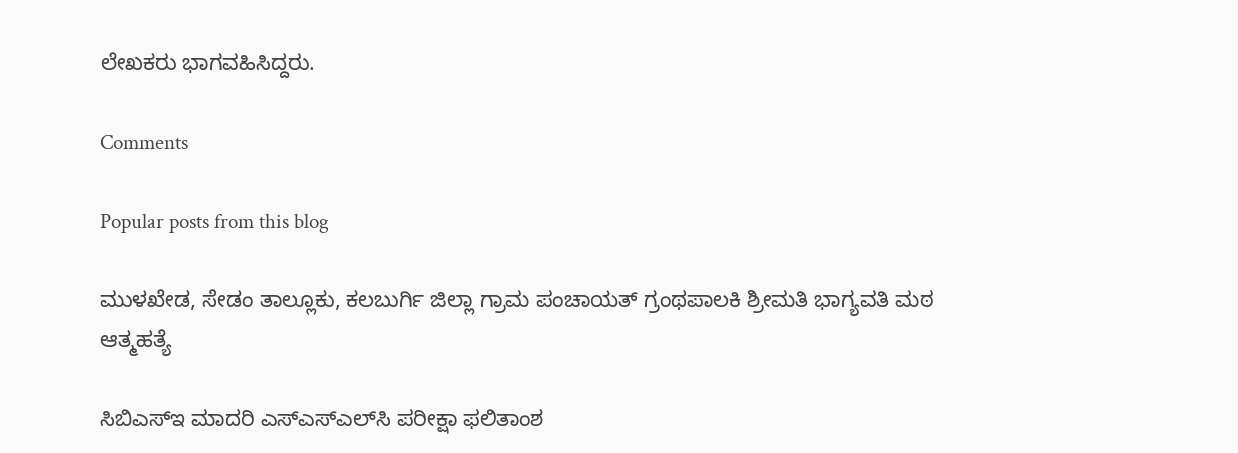ಲೇಖಕರು ಭಾಗವಹಿಸಿದ್ದರು.

Comments

Popular posts from this blog

ಮುಳಖೇಡ, ಸೇಡಂ ತಾಲ್ಲೂಕು, ಕಲಬುರ್ಗಿ ಜಿಲ್ಲಾ ಗ್ರಾಮ ಪಂಚಾಯತ್ ಗ್ರಂಥಪಾಲಕಿ ಶ್ರೀಮತಿ ಭಾಗ್ಯವತಿ ಮಠ ಆತ್ಮಹತ್ಯೆ

ಸಿಬಿಎಸ್‌ಇ ಮಾದರಿ ಎಸ್‌ಎಸ್‌ಎಲ್‌ಸಿ ಪರೀಕ್ಷಾ ಫಲಿತಾಂಶ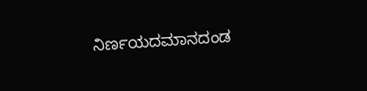ನಿರ್ಣಯದಮಾನದಂಡ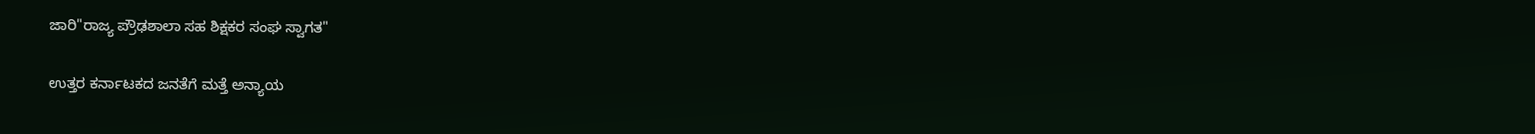ಜಾರಿ"ರಾಜ್ಯ ಪ್ರೌಢಶಾಲಾ ಸಹ ಶಿಕ್ಷಕರ ಸಂಘ ಸ್ವಾಗತ"

ಉತ್ತರ ಕರ್ನಾಟಕದ ಜನತೆಗೆ ಮತ್ತೆ ಅನ್ಯಾಯ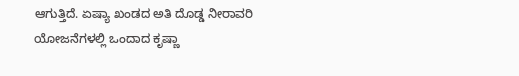ಆಗುತ್ತಿದೆ. ಏಷ್ಯಾ ಖಂಡದ ಅತಿ ದೊಡ್ಡ ನೀರಾವರಿ ಯೋಜನೆಗಳಲ್ಲಿ ಒಂದಾದ ಕೃಷ್ಣಾ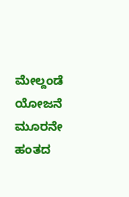ಮೇಲ್ದಂಡೆ ಯೋಜನೆ ಮೂರನೇ ಹಂತದ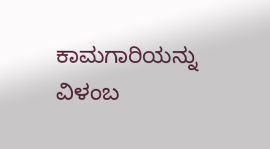ಕಾಮಗಾರಿಯನ್ನು ವಿಳಂಬ